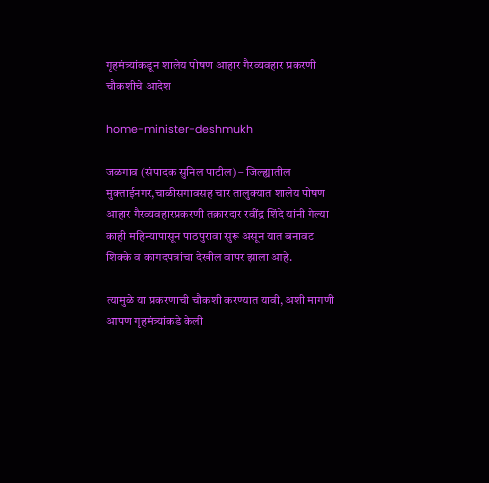गृहमंत्र्यांकडून शालेय पोषण आहार गैरव्यवहार प्रकरणी चौकशीचे आदेश

home-minister-deshmukh

जळगाव (संपादक सुनिल पाटील) – जिल्ह्यातील मुक्ताईनगर,चाळीसगावसह चार तालुक्यात शालेय पोषण आहार गैरव्यवहारप्रकरणी तक्रारदार रवींद्र शिंदे यांनी गेल्या काही महिन्यापासून पाठपुरावा सुरू असून यात बनावट शिक्के व कागदपत्रांचा देखील वापर झाला आहे.

त्यामुळे या प्रकरणाची चौकशी करण्यात यावी, अशी मागणी आपण गृहमंत्र्यांकडे केली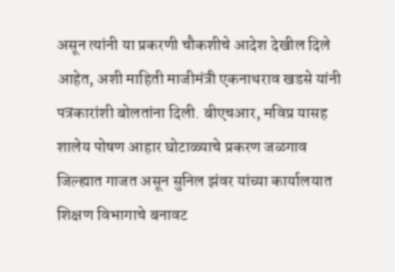असून त्यांनी या प्रकरणी चौकशीचे आदेश देखील दिले आहेत, अशी माहिती माजीमंत्री एकनाथराव खडसे यांनी पत्रकारांशी बोलतांना दिली. बीएचआर, मविप्र यासह शालेय पोषण आहार घोटाळ्याचे प्रकरण जळगाव जिल्ह्यात गाजत असून सुनिल झंवर यांच्या कार्यालयात शिक्षण विभागाचे बनावट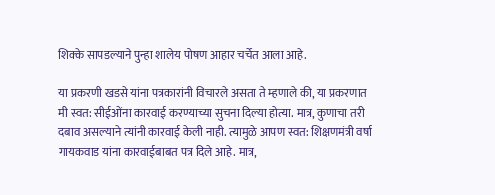शिक्के सापडल्याने पुन्हा शालेय पोषण आहार चर्चेत आला आहे.

या प्रकरणी खडसे यांना पत्रकारांनी विचारले असता ते म्हणाले की, या प्रकरणात मी स्वत: सीईओंना कारवाई करण्याच्या सुचना दिल्या होत्या. मात्र, कुणाचा तरी दबाव असल्याने त्यांनी कारवाई केली नाही. त्यामुळे आपण स्वत: शिक्षणमंत्री वर्षा गायकवाड यांना कारवाईबाबत पत्र दिले आहे. मात्र,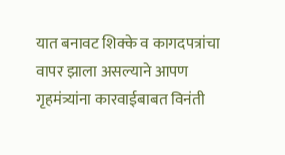यात बनावट शिक्के व कागदपत्रांचा वापर झाला असल्याने आपण गृहमंत्र्यांना कारवाईबाबत विनंती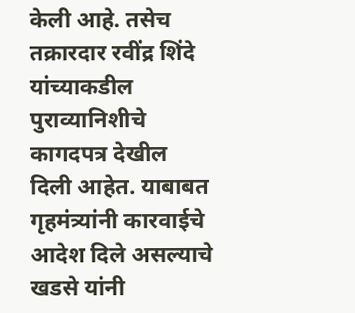केली आहे. तसेच तक्रारदार रवींद्र शिंदे यांच्याकडील पुराव्यानिशीचे कागदपत्र देखील दिली आहेत. याबाबत गृहमंत्र्यांनी कारवाईचे आदेश दिले असल्याचे खडसे यांनी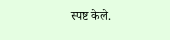स्पष्ट केले.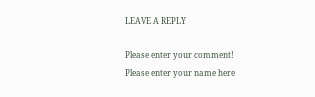LEAVE A REPLY

Please enter your comment!
Please enter your name here